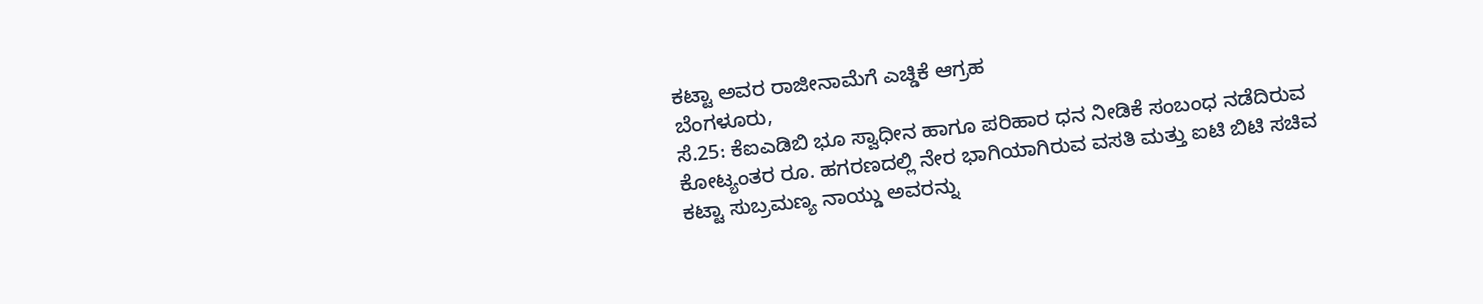ಕಟ್ಟಾ ಅವರ ರಾಜೀನಾಮೆಗೆ ಎಚ್ಡಿಕೆ ಆಗ್ರಹ
ಬೆಂಗಳೂರು,
ಸೆ.25: ಕೆಐಎಡಿಬಿ ಭೂ ಸ್ವಾಧೀನ ಹಾಗೂ ಪರಿಹಾರ ಧನ ನೀಡಿಕೆ ಸಂಬಂಧ ನಡೆದಿರುವ ಕೋಟ್ಯಂತರ ರೂ. ಹಗರಣದಲ್ಲಿ ನೇರ ಭಾಗಿಯಾಗಿರುವ ವಸತಿ ಮತ್ತು ಐಟಿ ಬಿಟಿ ಸಚಿವ ಕಟ್ಟಾ ಸುಬ್ರಮಣ್ಯ ನಾಯ್ಡು ಅವರನ್ನು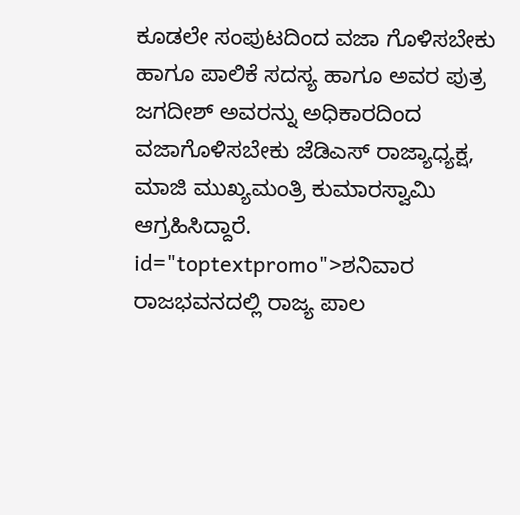ಕೂಡಲೇ ಸಂಪುಟದಿಂದ ವಜಾ ಗೊಳಿಸಬೇಕು ಹಾಗೂ ಪಾಲಿಕೆ ಸದಸ್ಯ ಹಾಗೂ ಅವರ ಪುತ್ರ ಜಗದೀಶ್ ಅವರನ್ನು ಅಧಿಕಾರದಿಂದ ವಜಾಗೊಳಿಸಬೇಕು ಜೆಡಿಎಸ್ ರಾಜ್ಯಾಧ್ಯಕ್ಷ, ಮಾಜಿ ಮುಖ್ಯಮಂತ್ರಿ ಕುಮಾರಸ್ವಾಮಿ ಆಗ್ರಹಿಸಿದ್ದಾರೆ. id="toptextpromo">ಶನಿವಾರ
ರಾಜಭವನದಲ್ಲಿ ರಾಜ್ಯ ಪಾಲ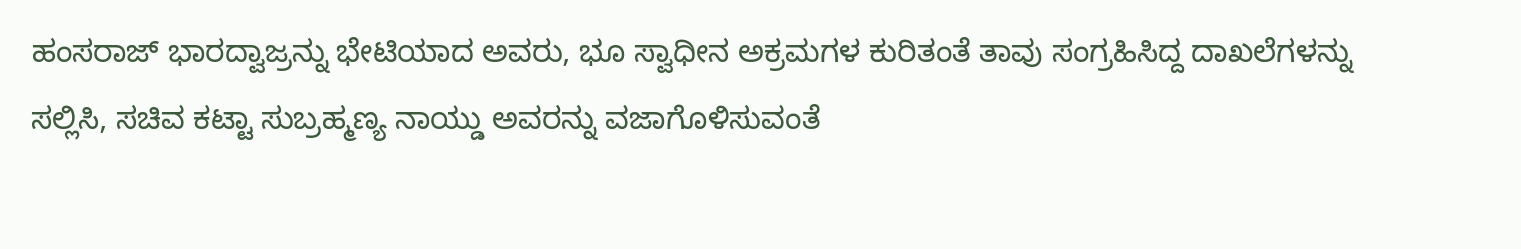ಹಂಸರಾಜ್ ಭಾರದ್ವಾಜ್ರನ್ನು ಭೇಟಿಯಾದ ಅವರು, ಭೂ ಸ್ವಾಧೀನ ಅಕ್ರಮಗಳ ಕುರಿತಂತೆ ತಾವು ಸಂಗ್ರಹಿಸಿದ್ದ ದಾಖಲೆಗಳನ್ನು ಸಲ್ಲಿಸಿ, ಸಚಿವ ಕಟ್ಟಾ ಸುಬ್ರಹ್ಮಣ್ಯ ನಾಯ್ಡು ಅವರನ್ನು ವಜಾಗೊಳಿಸುವಂತೆ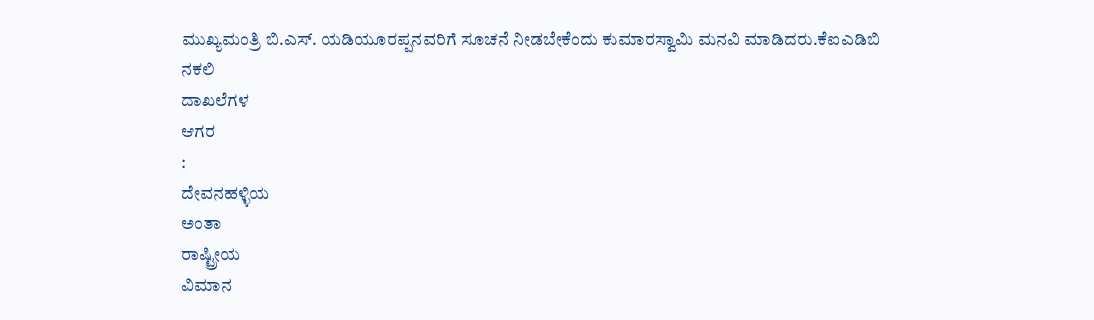ಮುಖ್ಯಮಂತ್ರಿ ಬಿ.ಎಸ್. ಯಡಿಯೂರಪ್ಪನವರಿಗೆ ಸೂಚನೆ ನೀಡಬೇಕೆಂದು ಕುಮಾರಸ್ವಾಮಿ ಮನವಿ ಮಾಡಿದರು.ಕೆಐಎಡಿಬಿ
ನಕಲಿ
ದಾಖಲೆಗಳ
ಆಗರ
:
ದೇವನಹಳ್ಳಿಯ
ಅಂತಾ
ರಾಷ್ಟ್ರೀಯ
ವಿಮಾನ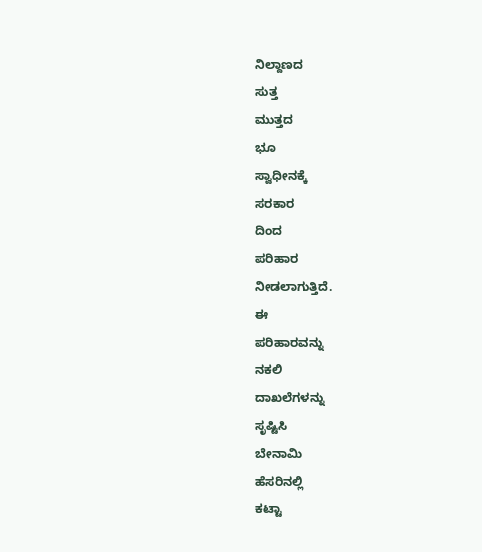ನಿಲ್ದಾಣದ
ಸುತ್ತ
ಮುತ್ತದ
ಭೂ
ಸ್ವಾಧೀನಕ್ಕೆ
ಸರಕಾರ
ದಿಂದ
ಪರಿಹಾರ
ನೀಡಲಾಗುತ್ತಿದೆ.
ಈ
ಪರಿಹಾರವನ್ನು
ನಕಲಿ
ದಾಖಲೆಗಳನ್ನು
ಸೃಷ್ಟಿಸಿ
ಬೇನಾಮಿ
ಹೆಸರಿನಲ್ಲಿ
ಕಟ್ಟಾ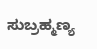ಸುಬ್ರಹ್ಮಣ್ಯ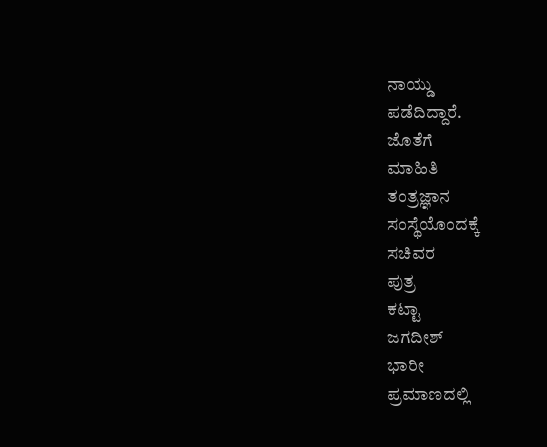ನಾಯ್ಡು
ಪಡೆದಿದ್ದಾರೆ.
ಜೊತೆಗೆ
ಮಾಹಿತಿ
ತಂತ್ರಜ್ಞಾನ
ಸಂಸ್ಥೆಯೊಂದಕ್ಕೆ
ಸಚಿವರ
ಪುತ್ರ
ಕಟ್ಟಾ
ಜಗದೀಶ್
ಭಾರೀ
ಪ್ರಮಾಣದಲ್ಲಿ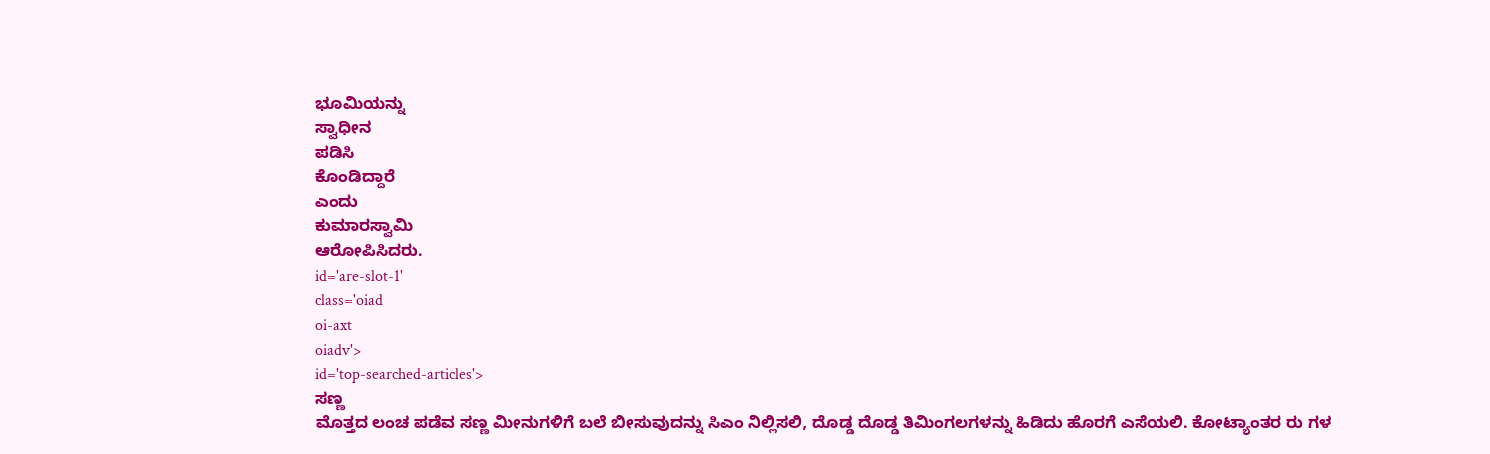ಭೂಮಿಯನ್ನು
ಸ್ವಾಧೀನ
ಪಡಿಸಿ
ಕೊಂಡಿದ್ದಾರೆ
ಎಂದು
ಕುಮಾರಸ್ವಾಮಿ
ಆರೋಪಿಸಿದರು.
id='are-slot-1'
class='oiad
oi-axt
oiadv'>
id='top-searched-articles'>
ಸಣ್ಣ
ಮೊತ್ತದ ಲಂಚ ಪಡೆವ ಸಣ್ಣ ಮೀನುಗಳಿಗೆ ಬಲೆ ಬೀಸುವುದನ್ನು ಸಿಎಂ ನಿಲ್ಲಿಸಲಿ, ದೊಡ್ಡ ದೊಡ್ಡ ತಿಮಿಂಗಲಗಳನ್ನು ಹಿಡಿದು ಹೊರಗೆ ಎಸೆಯಲಿ. ಕೋಟ್ಯಾಂತರ ರು ಗಳ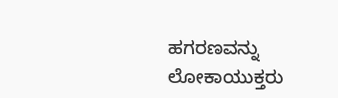ಹಗರಣವನ್ನು ಲೋಕಾಯುಕ್ತರು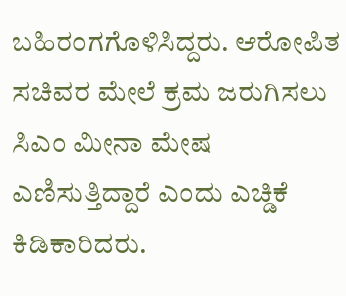ಬಹಿರಂಗಗೊಳಿಸಿದ್ದರು. ಆರೋಪಿತ ಸಚಿವರ ಮೇಲೆ ಕ್ರಮ ಜರುಗಿಸಲು ಸಿಎಂ ಮೀನಾ ಮೇಷ ಎಣಿಸುತ್ತಿದ್ದಾರೆ ಎಂದು ಎಚ್ಡಿಕೆ ಕಿಡಿಕಾರಿದರು.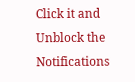Click it and Unblock the Notifications